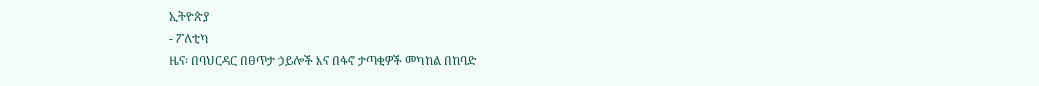ኢትዮጵያ
- ፖለቲካ
ዜና፡ በባህርዳር በፀጥታ ኃይሎች እና በፋኖ ታጣቂዎች መካከል በከባድ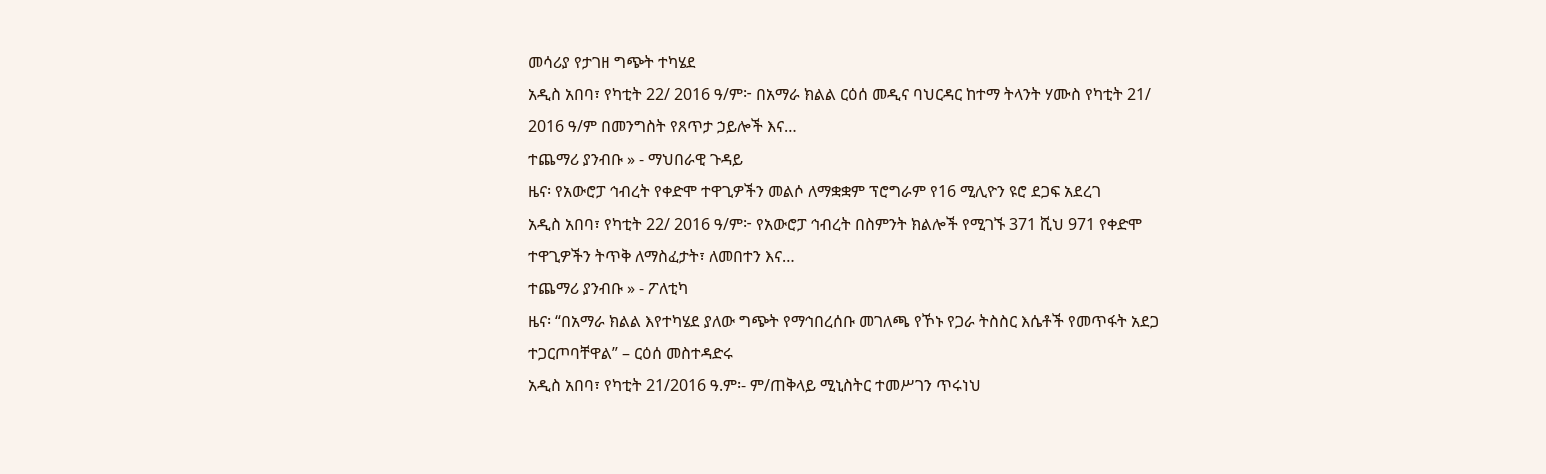መሳሪያ የታገዘ ግጭት ተካሄደ
አዲስ አበባ፣ የካቲት 22/ 2016 ዓ/ም፦ በአማራ ክልል ርዕሰ መዲና ባህርዳር ከተማ ትላንት ሃሙስ የካቲት 21/ 2016 ዓ/ም በመንግስት የጸጥታ ኃይሎች እና…
ተጨማሪ ያንብቡ » - ማህበራዊ ጉዳይ
ዜና፡ የአውሮፓ ኅብረት የቀድሞ ተዋጊዎችን መልሶ ለማቋቋም ፕሮግራም የ16 ሚሊዮን ዩሮ ደጋፍ አደረገ
አዲስ አበባ፣ የካቲት 22/ 2016 ዓ/ም፦ የአውሮፓ ኅብረት በስምንት ክልሎች የሚገኙ 371 ሺህ 971 የቀድሞ ተዋጊዎችን ትጥቅ ለማስፈታት፣ ለመበተን እና…
ተጨማሪ ያንብቡ » - ፖለቲካ
ዜና፡ “በአማራ ክልል እየተካሄደ ያለው ግጭት የማኅበረሰቡ መገለጫ የኾኑ የጋራ ትስስር እሴቶች የመጥፋት አደጋ ተጋርጦባቸዋል” – ርዕሰ መስተዳድሩ
አዲስ አበባ፣ የካቲት 21/2016 ዓ.ም፡- ም/ጠቅላይ ሚኒስትር ተመሥገን ጥሩነህ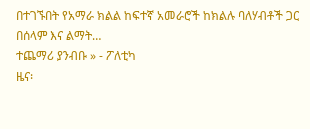በተገኙበት የአማራ ክልል ከፍተኛ አመራሮች ከክልሉ ባለሃብቶች ጋር በሰላም እና ልማት…
ተጨማሪ ያንብቡ » - ፖለቲካ
ዜና፡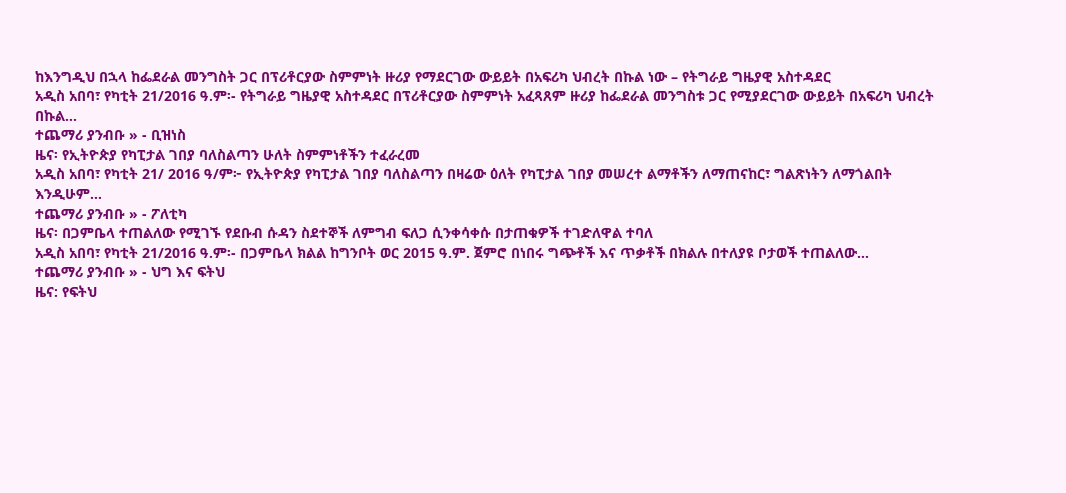ከእንግዲህ በኋላ ከፌደራል መንግስት ጋር በፕሪቶርያው ስምምነት ዙሪያ የማደርገው ውይይት በአፍሪካ ህብረት በኩል ነው – የትግራይ ግዜያዊ አስተዳደር
አዲስ አበባ፣ የካቲት 21/2016 ዓ.ም፡- የትግራይ ግዜያዊ አስተዳደር በፕሪቶርያው ስምምነት አፈጻጸም ዙሪያ ከፌደራል መንግስቱ ጋር የሚያደርገው ውይይት በአፍሪካ ህብረት በኩል…
ተጨማሪ ያንብቡ » - ቢዝነስ
ዜና፡ የኢትዮጵያ የካፒታል ገበያ ባለስልጣን ሁለት ስምምነቶችን ተፈራረመ
አዲስ አበባ፣ የካቲት 21/ 2016 ዓ/ም፦ የኢትዮጵያ የካፒታል ገበያ ባለስልጣን በዛሬው ዕለት የካፒታል ገበያ መሠረተ ልማቶችን ለማጠናከር፣ ግልጽነትን ለማጎልበት እንዲሁም…
ተጨማሪ ያንብቡ » - ፖለቲካ
ዜና፡ በጋምቤላ ተጠልለው የሚገኙ የደቡብ ሱዳን ስደተኞች ለምግብ ፍለጋ ሲንቀሳቀሱ በታጠቁዎች ተገድለዋል ተባለ
አዲስ አበባ፣ የካቲት 21/2016 ዓ.ም፡- በጋምቤላ ክልል ከግንቦት ወር 2015 ዓ.ም. ጀምሮ በነበሩ ግጭቶች እና ጥቃቶች በክልሉ በተለያዩ ቦታወች ተጠልለው…
ተጨማሪ ያንብቡ » - ህግ እና ፍትህ
ዜና: የፍትህ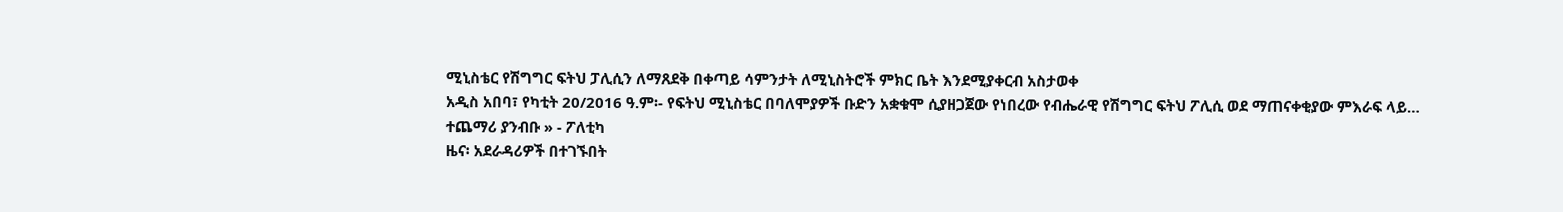ሚኒስቴር የሽግግር ፍትህ ፓሊሲን ለማጸደቅ በቀጣይ ሳምንታት ለሚኒስትሮች ምክር ቤት እንደሚያቀርብ አስታወቀ
አዲስ አበባ፣ የካቲት 20/2016 ዓ.ም፡- የፍትህ ሚኒስቴር በባለሞያዎች ቡድን አቋቁሞ ሲያዘጋጀው የነበረው የብሔራዊ የሽግግር ፍትህ ፖሊሲ ወደ ማጠናቀቂያው ምእራፍ ላይ…
ተጨማሪ ያንብቡ » - ፖለቲካ
ዜና፡ አደራዳሪዎች በተገኙበት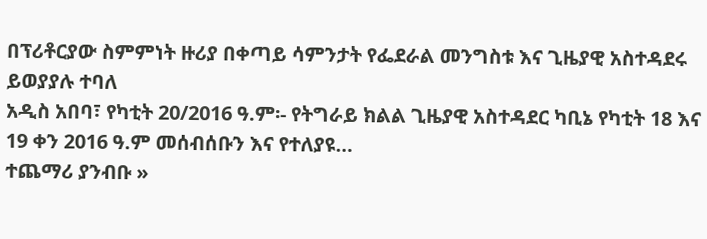በፕሪቶርያው ስምምነት ዙሪያ በቀጣይ ሳምንታት የፌደራል መንግስቱ እና ጊዜያዊ አስተዳደሩ ይወያያሉ ተባለ
አዲስ አበባ፣ የካቲት 20/2016 ዓ.ም፡- የትግራይ ክልል ጊዜያዊ አስተዳደር ካቢኔ የካቲት 18 እና 19 ቀን 2016 ዓ.ም መሰብሰቡን እና የተለያዩ…
ተጨማሪ ያንብቡ »